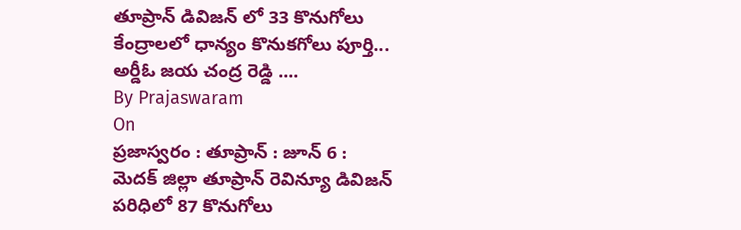తూప్రాన్ డివిజన్ లో 33 కొనుగోలు కేంద్రాలలో ధాన్యం కొనుకగోలు పూర్తి...
అర్డీఓ జయ చంద్ర రెడ్డి ....
By Prajaswaram
On
ప్రజాస్వరం : తూప్రాన్ : జూన్ 6 :
మెదక్ జిల్లా తూప్రాన్ రెవిన్యూ డివిజన్ పరిధిలో 87 కొనుగోలు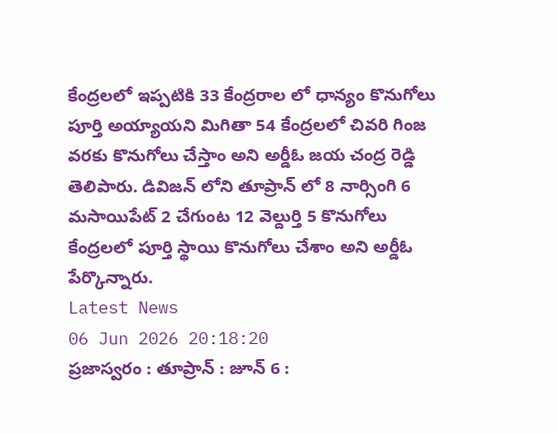కేంద్రలలో ఇప్పటికి 33 కేంద్రరాల లో ధాన్యం కొనుగోలు పూర్తి అయ్యాయని మిగితా 54 కేంద్రలలో చివరి గింజ వరకు కొనుగోలు చేస్తాం అని అర్డీఓ జయ చంద్ర రెడ్డి తెలిపారు. డివిజన్ లోని తూప్రాన్ లో 8 నార్సింగి 6 మసాయిపేట్ 2 చేగుంట 12 వెల్దుర్తి 5 కొనుగోలు కేంద్రలలో పూర్తి స్థాయి కొనుగోలు చేశాం అని అర్డీఓ పేర్కొన్నారు.
Latest News
06 Jun 2026 20:18:20
ప్రజాస్వరం : తూప్రాన్ : జూన్ 6 :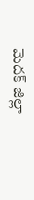మెదక్ జిల్లా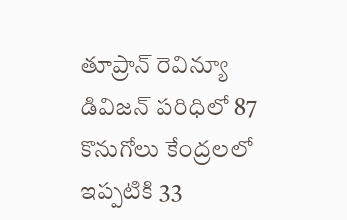తూప్రాన్ రెవిన్యూ డివిజన్ పరిధిలో 87 కొనుగోలు కేంద్రలలో ఇప్పటికి 33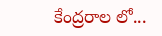కేంద్రరాల లో...